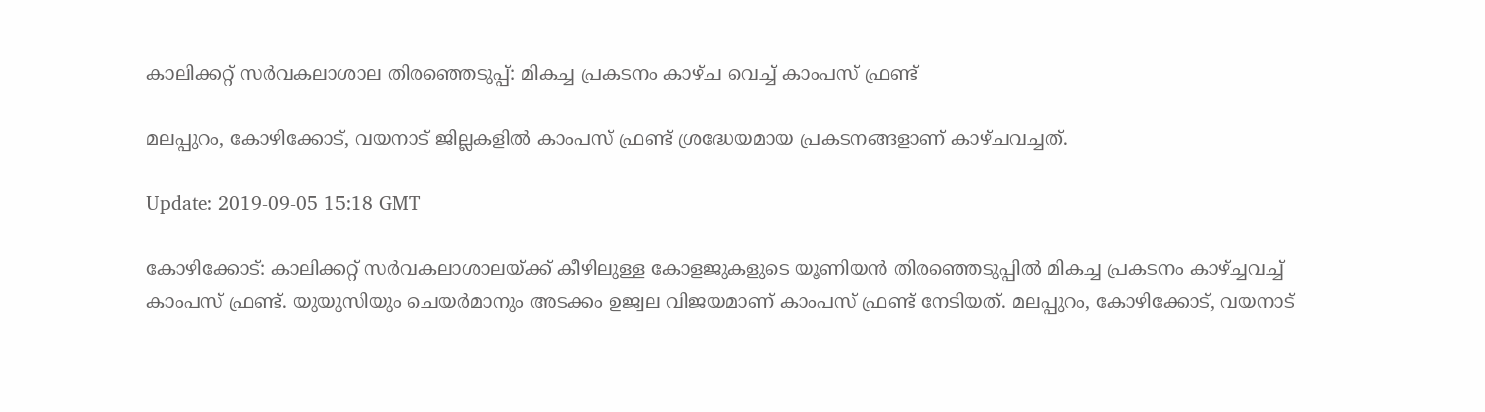കാലിക്കറ്റ് സര്‍വകലാശാല തിരഞ്ഞെടുപ്പ്: മികച്ച പ്രകടനം കാഴ്ച വെച്ച് കാംപസ് ഫ്രണ്ട്

മലപ്പുറം, കോഴിക്കോട്, വയനാട് ജില്ലകളില്‍ കാംപസ് ഫ്രണ്ട് ശ്രദ്ധേയമായ പ്രകടനങ്ങളാണ് കാഴ്ചവച്ചത്.

Update: 2019-09-05 15:18 GMT

കോഴിക്കോട്: കാലിക്കറ്റ് സര്‍വകലാശാലയ്ക്ക് കീഴിലുള്ള കോളജുകളുടെ യൂണിയന്‍ തിരഞ്ഞെടുപ്പില്‍ മികച്ച പ്രകടനം കാഴ്ച്ചവച്ച് കാംപസ് ഫ്രണ്ട്. യുയുസിയും ചെയര്‍മാനും അടക്കം ഉജ്വല വിജയമാണ് കാംപസ് ഫ്രണ്ട് നേടിയത്. മലപ്പുറം, കോഴിക്കോട്, വയനാട്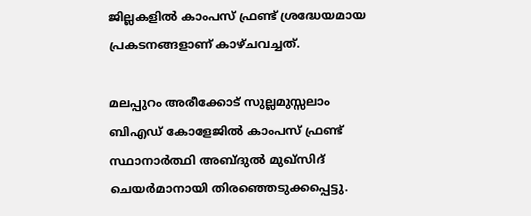ജില്ലകളില്‍ കാംപസ് ഫ്രണ്ട് ശ്രദ്ധേയമായ പ്രകടനങ്ങളാണ് കാഴ്ചവച്ചത്.

മലപ്പുറം അരീക്കോട് സുല്ലമുസ്സലാം ബിഎഡ് കോളേജില്‍ കാംപസ് ഫ്രണ്ട് സ്ഥാനാര്‍ത്ഥി അബ്ദുല്‍ മുഖ്‌സിദ് ചെയര്‍മാനായി തിരഞ്ഞെടുക്കപ്പെട്ടു.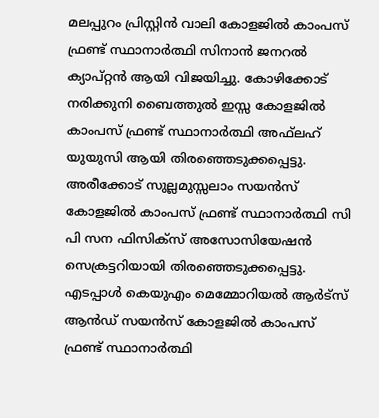മലപ്പുറം പ്രിസ്റ്റിന്‍ വാലി കോളജില്‍ കാംപസ് ഫ്രണ്ട് സ്ഥാനാര്‍ത്ഥി സിനാന്‍ ജനറല്‍ ക്യാപ്റ്റന്‍ ആയി വിജയിച്ചു. കോഴിക്കോട് നരിക്കുനി ബൈത്തുല്‍ ഇസ്സ കോളജില്‍ കാംപസ് ഫ്രണ്ട് സ്ഥാനാര്‍ത്ഥി അഫ്‌ലഹ് യുയുസി ആയി തിരഞ്ഞെടുക്കപ്പെട്ടു. അരീക്കോട് സുല്ലമുസ്സലാം സയന്‍സ് കോളജില്‍ കാംപസ് ഫ്രണ്ട് സ്ഥാനാര്‍ത്ഥി സി പി സന ഫിസിക്‌സ് അസോസിയേഷന്‍ സെക്രട്ടറിയായി തിരഞ്ഞെടുക്കപ്പെട്ടു. എടപ്പാള്‍ കെയുഎം മെമ്മോറിയല്‍ ആര്‍ട്‌സ് ആന്‍ഡ് സയന്‍സ് കോളജില്‍ കാംപസ് ഫ്രണ്ട് സ്ഥാനാര്‍ത്ഥി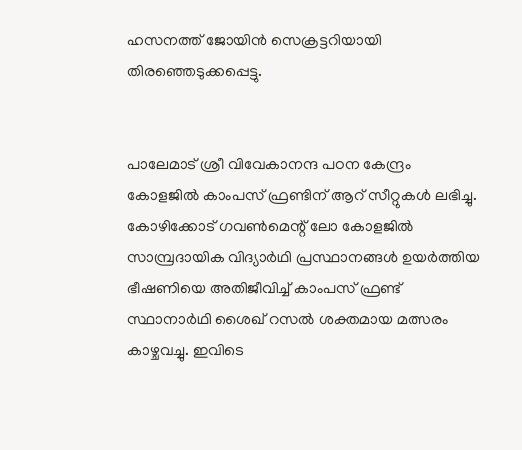ഹസനത്ത് ജോയിന്‍ സെക്രട്ടറിയായി തിരഞ്ഞെടുക്കപ്പെട്ടു.


പാലേമാട് ശ്രീ വിവേകാനന്ദ പഠന കേന്ദ്രം കോളജില്‍ കാംപസ് ഫ്രണ്ടിന് ആറ് സീറ്റുകള്‍ ലഭിച്ചു. കോഴിക്കോട് ഗവണ്‍മെന്റ് ലോ കോളജില്‍ സാമ്പ്രദായിക വിദ്യാര്‍ഥി പ്രസ്ഥാനങ്ങള്‍ ഉയര്‍ത്തിയ ഭീഷണിയെ അതിജീവിച്ച് കാംപസ് ഫ്രണ്ട് സ്ഥാനാര്‍ഥി ശൈഖ് റസല്‍ ശക്തമായ മത്സരം കാഴ്ചവച്ചു. ഇവിടെ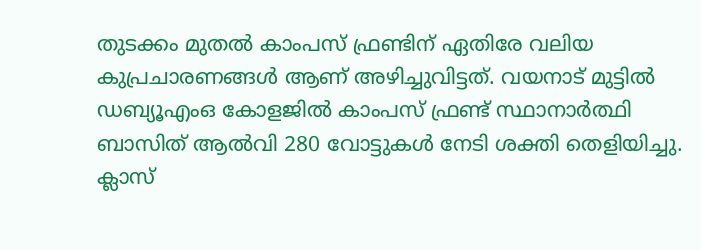തുടക്കം മുതല്‍ കാംപസ് ഫ്രണ്ടിന് ഏതിരേ വലിയ കുപ്രചാരണങ്ങള്‍ ആണ് അഴിച്ചുവിട്ടത്. വയനാട് മുട്ടില്‍ ഡബ്യൂഎംഒ കോളജില്‍ കാംപസ് ഫ്രണ്ട് സ്ഥാനാര്‍ത്ഥി ബാസിത് ആല്‍വി 280 വോട്ടുകള്‍ നേടി ശക്തി തെളിയിച്ചു. ക്ലാസ്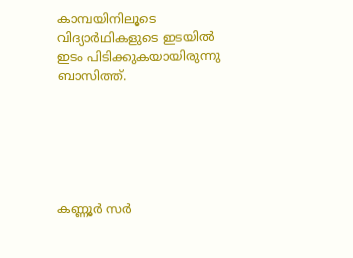കാമ്പയിനിലൂടെ വിദ്യാര്‍ഥികളുടെ ഇടയില്‍ ഇടം പിടിക്കുകയായിരുന്നു ബാസിത്ത്.






കണ്ണൂര്‍ സര്‍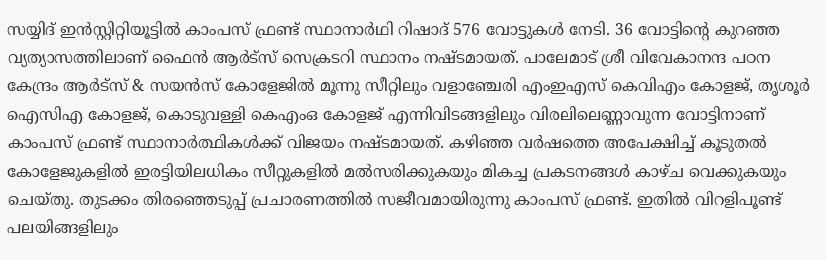സയ്യിദ് ഇന്‍സ്റ്റിറ്റിയൂട്ടില്‍ കാംപസ് ഫ്രണ്ട് സ്ഥാനാര്‍ഥി റിഷാദ് 576 വോട്ടുകള്‍ നേടി. 36 വോട്ടിന്റെ കുറഞ്ഞ വ്യത്യാസത്തിലാണ് ഫൈന്‍ ആര്‍ട്‌സ് സെക്രടറി സ്ഥാനം നഷ്ടമായത്. പാലേമാട് ശ്രീ വിവേകാനന്ദ പഠന കേന്ദ്രം ആര്‍ട്‌സ് & സയന്‍സ് കോളേജില്‍ മൂന്നു സീറ്റിലും വളാഞ്ചേരി എംഇഎസ് കെവിഎം കോളജ്, തൃശൂര്‍ ഐസിഎ കോളജ്, കൊടുവള്ളി കെഎംഒ കോളജ് എന്നിവിടങ്ങളിലും വിരലിലെണ്ണാവുന്ന വോട്ടിനാണ് കാംപസ് ഫ്രണ്ട് സ്ഥാനാര്‍ത്ഥികള്‍ക്ക് വിജയം നഷ്ടമായത്. കഴിഞ്ഞ വര്‍ഷത്തെ അപേക്ഷിച്ച് കൂടുതല്‍ കോളേജുകളില്‍ ഇരട്ടിയിലധികം സീറ്റുകളില്‍ മല്‍സരിക്കുകയും മികച്ച പ്രകടനങ്ങള്‍ കാഴ്ച വെക്കുകയും ചെയ്തു. തുടക്കം തിരഞ്ഞെടുപ്പ് പ്രചാരണത്തില്‍ സജീവമായിരുന്നു കാംപസ് ഫ്രണ്ട്. ഇതില്‍ വിറളിപൂണ്ട് പലയിങ്ങളിലും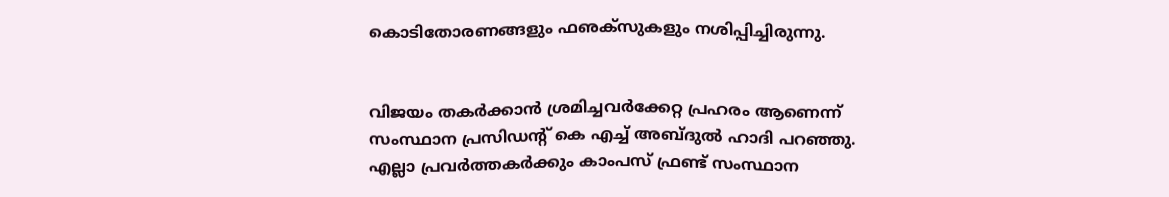കൊടിതോരണങ്ങളും ഫഌക്‌സുകളും നശിപ്പിച്ചിരുന്നു.


വിജയം തകര്‍ക്കാന്‍ ശ്രമിച്ചവര്‍ക്കേറ്റ പ്രഹരം ആണെന്ന് സംസ്ഥാന പ്രസിഡന്റ് കെ എച്ച് അബ്ദുല്‍ ഹാദി പറഞ്ഞു. എല്ലാ പ്രവര്‍ത്തകര്‍ക്കും കാംപസ് ഫ്രണ്ട് സംസ്ഥാന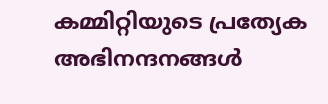കമ്മിറ്റിയുടെ പ്രത്യേക അഭിനന്ദനങ്ങള്‍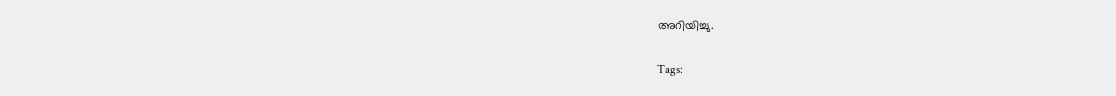അറിയിച്ചു.

Tags: